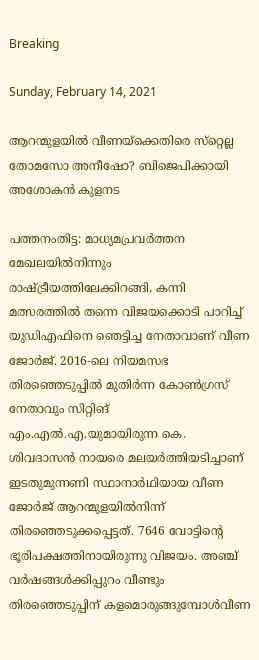Breaking

Sunday, February 14, 2021

ആറന്മുളയില്‍ വീണയ്‌ക്കെതിരെ സ്‌റ്റെല്ല തോമസോ അനീഷോ? ബിജെപിക്കായി അശോകന്‍ കുളനട

പത്തനംതിട്ട: മാധ്യമപ്രവർത്തന മേഖലയിൽനിന്നും രാഷ്ട്രീയത്തിലേക്കിറങ്ങി, കന്നി മത്സരത്തിൽ തന്നെ വിജയക്കൊടി പാറിച്ച് യുഡിഎഫിനെ ഞെട്ടിച്ച നേതാവാണ് വീണ ജോർജ്. 2016-ലെ നിയമസഭ തിരഞ്ഞെടുപ്പിൽ മുതിർന്ന കോൺഗ്രസ് നേതാവും സിറ്റിങ് എം.എൽ.എ.യുമായിരുന്ന കെ. ശിവദാസൻ നായരെ മലയർത്തിയടിച്ചാണ് ഇടതുമുന്നണി സ്ഥാനാർഥിയായ വീണ ജോർജ് ആറന്മുളയിൽനിന്ന് തിരഞ്ഞെടുക്കപ്പെട്ടത്. 7646 വോട്ടിന്റെ ഭൂരിപക്ഷത്തിനായിരുന്നു വിജയം. അഞ്ച് വർഷങ്ങൾക്കിപ്പുറം വീണ്ടും തിരഞ്ഞെടുപ്പിന് കളമൊരുങ്ങുമ്പോൾവീണ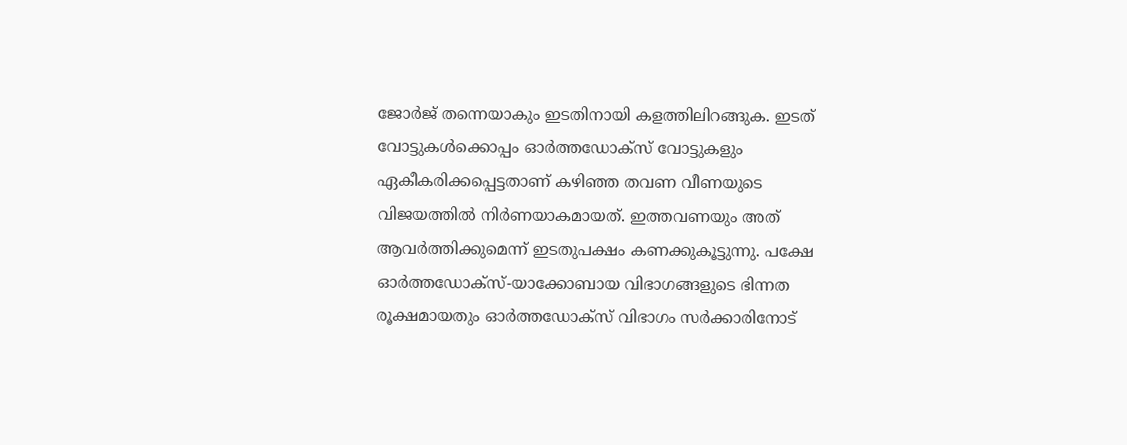ജോർജ് തന്നെയാകും ഇടതിനായി കളത്തിലിറങ്ങുക. ഇടത് വോട്ടുകൾക്കൊപ്പം ഓർത്തഡോക്സ് വോട്ടുകളും ഏകീകരിക്കപ്പെട്ടതാണ് കഴിഞ്ഞ തവണ വീണയുടെ വിജയത്തിൽ നിർണയാകമായത്. ഇത്തവണയും അത് ആവർത്തിക്കുമെന്ന് ഇടതുപക്ഷം കണക്കുകൂട്ടുന്നു. പക്ഷേ ഓർത്തഡോക്സ്-യാക്കോബായ വിഭാഗങ്ങളുടെ ഭിന്നത രൂക്ഷമായതും ഓർത്തഡോക്സ് വിഭാഗം സർക്കാരിനോട്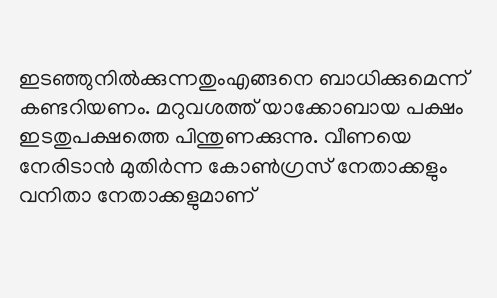ഇടഞ്ഞുനിൽക്കുന്നതുംഎങ്ങനെ ബാധിക്കുമെന്ന് കണ്ടറിയണം. മറുവശത്ത് യാക്കോബായ പക്ഷം ഇടതുപക്ഷത്തെ പിന്തുണക്കുന്നു. വീണയെ നേരിടാൻ മുതിർന്ന കോൺഗ്രസ് നേതാക്കളും വനിതാ നേതാക്കളുമാണ്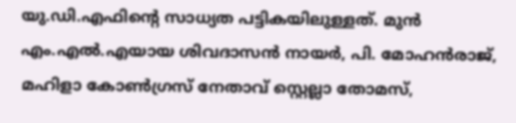യു.ഡി.എഫിന്റെ സാധ്യത പട്ടികയിലുള്ളത്. മുൻ എം.എൽ.എയായ ശിവദാസൻ നായർ, പി. മോഹൻരാജ്, മഹിളാ കോൺഗ്രസ് നേതാവ് സ്റ്റെല്ലാ തോമസ്,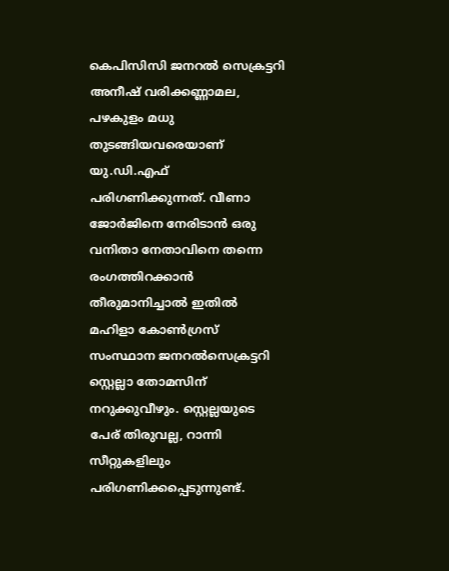കെപിസിസി ജനറൽ സെക്രട്ടറി അനീഷ് വരിക്കണ്ണാമല, പഴകുളം മധു തുടങ്ങിയവരെയാണ് യു.ഡി.എഫ് പരിഗണിക്കുന്നത്. വീണാ ജോർജിനെ നേരിടാൻ ഒരു വനിതാ നേതാവിനെ തന്നെ രംഗത്തിറക്കാൻ തീരുമാനിച്ചാൽ ഇതിൽ മഹിളാ കോൺഗ്രസ് സംസ്ഥാന ജനറൽസെക്രട്ടറി സ്റ്റെല്ലാ തോമസിന് നറുക്കുവീഴും. സ്റ്റെല്ലയുടെ പേര് തിരുവല്ല, റാന്നി സീറ്റുകളിലും പരിഗണിക്കപ്പെടുന്നുണ്ട്.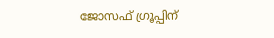ജോസഫ് ഗ്രൂപ്പിന്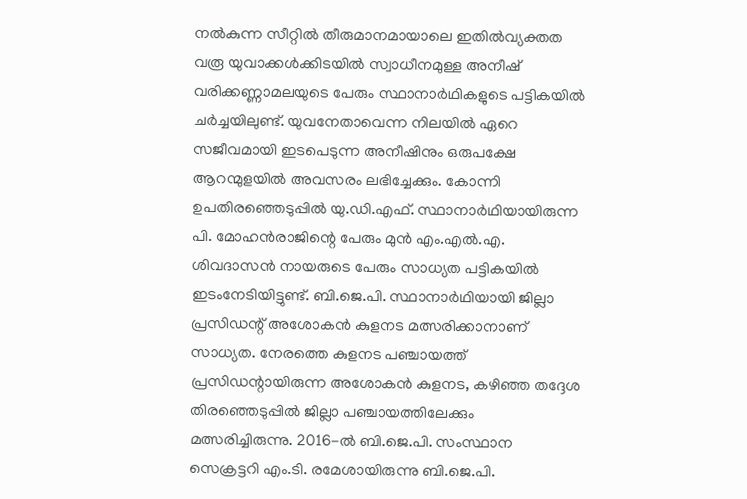നൽകുന്ന സീറ്റിൽ തീരുമാനമായാലെ ഇതിൽവ്യക്തത വരൂ യുവാക്കൾക്കിടയിൽ സ്വാധീനമുള്ള അനീഷ് വരിക്കണ്ണാമലയുടെ പേരും സ്ഥാനാർഥികളുടെ പട്ടികയിൽ ചർച്ചയിലുണ്ട്. യുവനേതാവെന്ന നിലയിൽ ഏറെ സജീവമായി ഇടപെടുന്ന അനീഷിനും ഒരുപക്ഷേ ആറന്മുളയിൽ അവസരം ലഭിച്ചേക്കും. കോന്നി ഉപതിരഞ്ഞെടുപ്പിൽ യു.ഡി.എഫ്. സ്ഥാനാർഥിയായിരുന്ന പി. മോഹൻരാജിന്റെ പേരും മുൻ എം.എൽ.എ. ശിവദാസൻ നായരുടെ പേരും സാധ്യത പട്ടികയിൽ ഇടംനേടിയിട്ടുണ്ട്. ബി.ജെ.പി. സ്ഥാനാർഥിയായി ജില്ലാ പ്രസിഡന്റ് അശോകൻ കുളനട മത്സരിക്കാനാണ് സാധ്യത. നേരത്തെ കുളനട പഞ്ചായത്ത് പ്രസിഡന്റായിരുന്ന അശോകൻ കുളനട, കഴിഞ്ഞ തദ്ദേശ തിരഞ്ഞെടുപ്പിൽ ജില്ലാ പഞ്ചായത്തിലേക്കും മത്സരിച്ചിരുന്നു. 2016-ൽ ബി.ജെ.പി. സംസ്ഥാന സെക്രട്ടറി എം.ടി. രമേശായിരുന്നു ബി.ജെ.പി.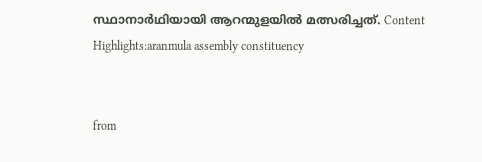സ്ഥാനാർഥിയായി ആറന്മുളയിൽ മത്സരിച്ചത്. Content Highlights:aranmula assembly constituency


from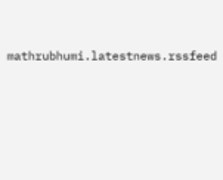mathrubhumi.latestnews.rssfeed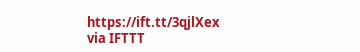https://ift.tt/3qjlXex
via IFTTT